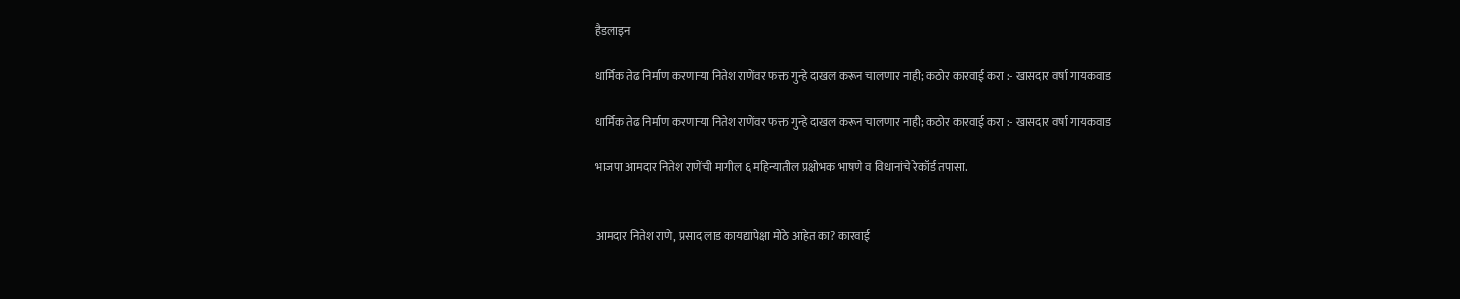हैडलाइन

धार्मिक तेढ निर्माण करणाऱ्या नितेश राणेंवर फक्त गुन्हे दाखल करून चालणार नाही; कठोर कारवाई करा :- खासदार वर्षा गायकवाड

धार्मिक तेढ निर्माण करणाऱ्या नितेश राणेंवर फक्त गुन्हे दाखल करून चालणार नाही; कठोर कारवाई करा :- खासदार वर्षा गायकवाड

भाजपा आमदार नितेश राणेंची मागील ६ महिन्यातील प्रक्षोभक भाषणे व विधानांचे रेकॉर्ड तपासा.


आमदार नितेश राणे, प्रसाद लाड कायद्यापेक्षा मोठे आहेत का? कारवाई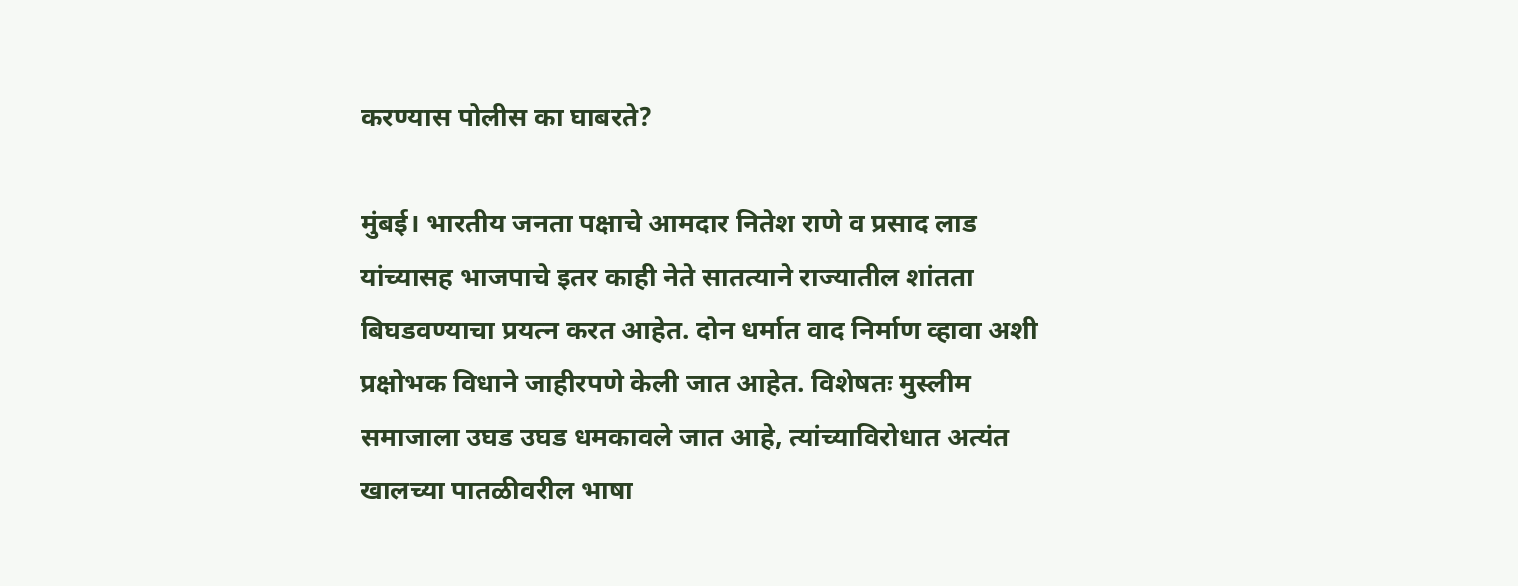करण्यास पोलीस का घाबरते?

मुंबई। भारतीय जनता पक्षाचे आमदार नितेश राणे व प्रसाद लाड यांच्यासह भाजपाचे इतर काही नेते सातत्याने राज्यातील शांतता बिघडवण्याचा प्रयत्न करत आहेत. दोन धर्मात वाद निर्माण व्हावा अशी प्रक्षोभक विधाने जाहीरपणे केली जात आहेत. विशेषतः मुस्लीम समाजाला उघड उघड धमकावले जात आहे, त्यांच्याविरोधात अत्यंत खालच्या पातळीवरील भाषा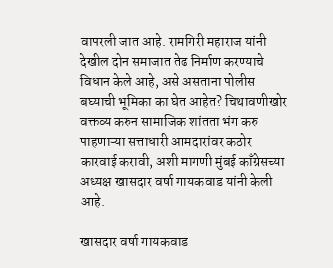वापरली जात आहे. रामगिरी महाराज यांनी देखील दोन समाजात तेढ निर्माण करण्याचे विधान केले आहे, असे असताना पोलीस बघ्याची भूमिका का घेत आहेत? चिथावणीखोर वक्तव्य करुन सामाजिक शांतता भंग करु पाहणाऱ्या सत्ताधारी आमदारांवर कठोर कारवाई करावी, अशी मागणी मुंबई काँग्रेसच्या अध्यक्ष खासदार वर्षा गायकवाड यांनी केली आहे.

खासदार वर्षा गायकवाड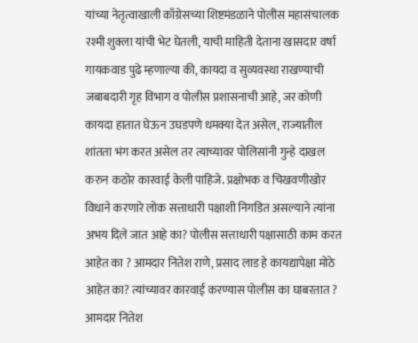यांच्या नेतृत्वाखाली काँग्रेसच्या शिष्टमंडळाने पोलीस महासंचालक रश्मी शुक्ला यांची भेट घेतली, याची माहिती देताना खासदार वर्षा गायकवाड पुढे म्हणाल्या की, कायदा व सुव्यवस्था राखण्याची जबाबदारी गृह विभाग व पोलीस प्रशासनाची आहे, जर कोणी कायदा हातात घेऊन उघडपणे धमक्या देत असेल, राज्यातील शांतता भंग करत असेल तर त्याच्यावर पोलिसांनी गुन्हे दाखल करुन कठोर कारवाई केली पाहिजे. प्रक्षोभक व चिखवणीखोर विधाने करणारे लोक सत्ताधारी पक्षाशी निगडित असल्याने त्यांना अभय दिले जात आहे का? पोलीस सत्ताधारी पक्षासाठी काम करत आहेत का ? आमदार नितेश राणे, प्रसाद लाड हे कायद्यापेक्षा मोठे आहेत का? त्यांच्यावर कारवाई करण्यास पोलीस का घाबरतात ? आमदार नितेश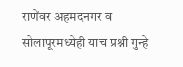राणेंवर अहमदनगर व सोलापूरमध्येही याच प्रश्नी गुन्हे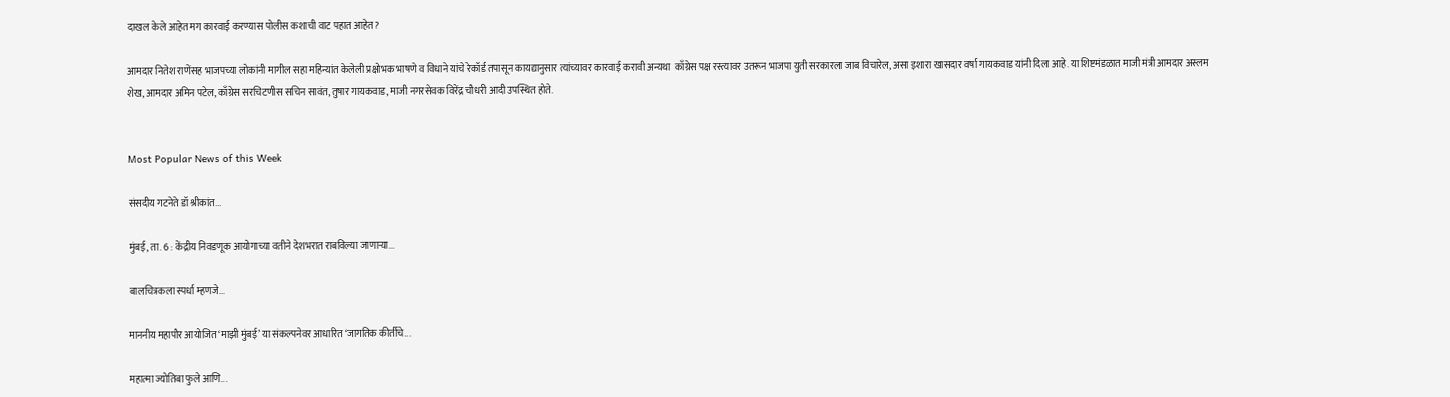दाखल केले आहेत मग कारवाई करण्यास पोलीस कशाची वाट पहात आहेत?

आमदार नितेश राणेंसह भाजपच्या लोकांनी मागील सहा महिन्यांत केलेली प्रक्षोभक भाषणे व विधाने यांचे रेकॉर्ड तपासून कायद्यानुसार त्यांच्यावर कारवाई करावी अन्यथा  काँग्रेस पक्ष रस्त्यावर उतरून भाजपा युती सरकारला जाब विचारेल, असा इशारा खासदार वर्षा गायकवाड यांनी दिला आहे. या शिष्टमंडळात माजी मंत्री आमदार अस्लम शेख, आमदार अमिन पटेल, काँग्रेस सरचिटणीस सचिन सावंत, तुषार गायकवाड, माजी नगरसेवक विरेंद्र चौधरी आदी उपस्थित होते.


Most Popular News of this Week

संसदीय गटनेते डॉ श्रीकांत...

मुंबई, ता. 6 : केंद्रीय निवडणूक आयोगाच्या वतीने देशभरात राबविल्या जाणाऱ्या...

बालचित्रकला स्पर्धा म्हणजे...

माननीय महापौर आयोजित ‘माझी मुंबई’ या संकल्पनेवर आधारित ‘जागतिक कीर्तीचे...

महात्मा ज्योतिबा फुले आणि...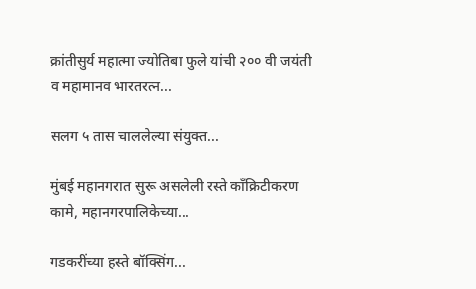क्रांतीसुर्य महात्मा ज्योतिबा फुले यांची २०० वी जयंती व महामानव भारतरत्न...

सलग ५ तास चाललेल्या संयुक्त...

मुंबई महानगरात सुरू असलेली रस्ते काँक्रिटीकरण कामे, महानगरपालिकेच्या...

गडकरींच्या हस्ते बॉक्सिंग...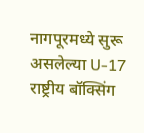नागपूरमध्ये सुरू असलेल्या U-17 राष्ट्रीय बॉक्सिंग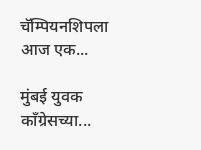चॅम्पियनशिपला आज एक...

मुंबई युवक काँग्रेसच्या...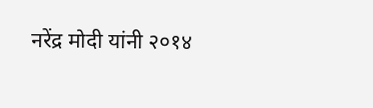नरेंद्र मोदी यांनी २०१४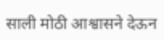साली मोठी आश्वासने देऊन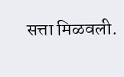सत्ता मिळवली.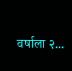वर्षाला २...